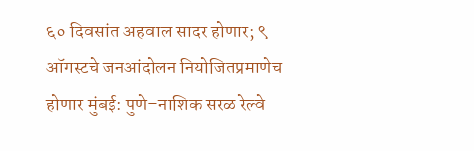६० दिवसांत अहवाल सादर होणार; ९ ऑगस्टचे जनआंदोलन नियोजितप्रमाणेच होणार मुंबई: पुणे–नाशिक सरळ रेल्वे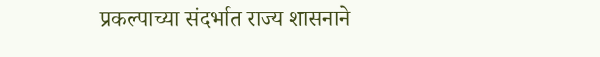प्रकल्पाच्या संदर्भात राज्य शासनाने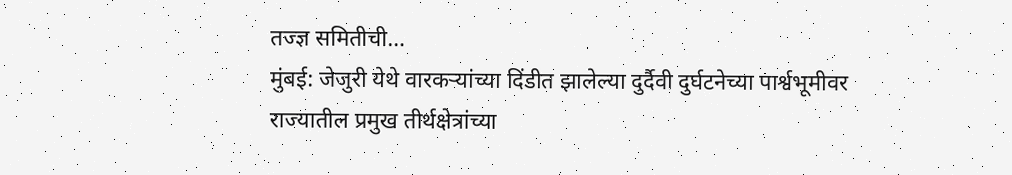तज्ज्ञ समितीची…
मुंबई: जेजुरी येथे वारकऱ्यांच्या दिंडीत झालेल्या दुर्दैवी दुर्घटनेच्या पार्श्वभूमीवर राज्यातील प्रमुख तीर्थक्षेत्रांच्या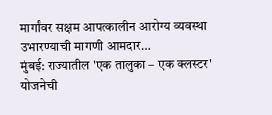मार्गांवर सक्षम आपत्कालीन आरोग्य व्यवस्था उभारण्याची मागणी आमदार…
मुंबई: राज्यातील 'एक तालुका – एक क्लस्टर' योजनेची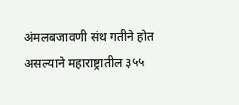अंमलबजावणी संथ गतीने होत असल्याने महाराष्ट्रातील ३५५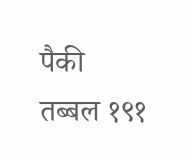पैकी तब्बल १९१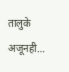तालुके अजूनही…